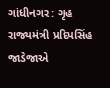ગાંધીનગર: ગૃહ રાજ્યમંત્રી પ્રદિપસિંહ જાડેજાએ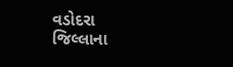વડોદરા જિલ્લાના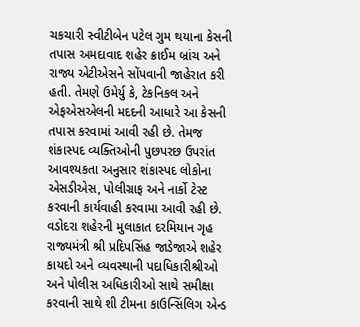ચકચારી સ્વીટીબેન પટેલ ગુમ થયાના કેસની તપાસ અમદાવાદ શહેર ક્રાઈમ બ્રાંચ અને રાજ્ય એટીએસને સોંપવાની જાહેરાત કરી હતી. તેમણે ઉમેર્યુ કે, ટેકનિકલ અને એફએસએલની મદદની આધારે આ કેસની તપાસ કરવામાં આવી રહી છે. તેમજ શંકાસ્પદ વ્યક્તિઓની પુછપરછ ઉપરાંત આવશ્યકતા અનુસાર શંકાસ્પદ લોકોના એસડીએસ, પોલીગ્રાફ અને નાર્કો ટેસ્ટ કરવાની કાર્યવાહી કરવામા આવી રહી છે. વડોદરા શહેરની મુલાકાત દરમિયાન ગૃહ રાજ્યમંત્રી શ્રી પ્રદિપસિંહ જાડેજાએ શહેર કાયદો અને વ્યવસ્થાની પદાધિકારીશ્રીઓ અને પોલીસ અધિકારીઓ સાથે સમીક્ષા કરવાની સાથે શી ટીમના કાઉન્સિંલિગ એન્ડ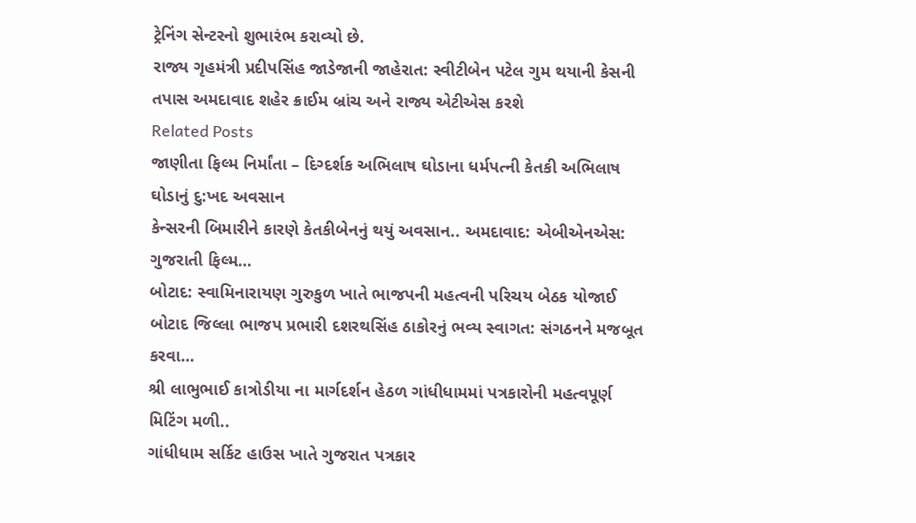ટ્રેનિંગ સેન્ટરનો શુભારંભ કરાવ્યો છે.
રાજ્ય ગૃહમંત્રી પ્રદીપસિંહ જાડેજાની જાહેરાત: સ્વીટીબેન પટેલ ગુમ થયાની કેસની તપાસ અમદાવાદ શહેર ક્રાઈમ બ્રાંચ અને રાજ્ય એટીએસ કરશે
Related Posts
જાણીતા ફિલ્મ નિર્માંતા – દિગ્દર્શક અભિલાષ ઘોડાના ધર્મપત્ની કેતકી અભિલાષ ઘોડાનું દુ:ખદ અવસાન
કેન્સરની બિમારીને કારણે કેતકીબેનનું થયું અવસાન.. અમદાવાદ: એબીએનએસ: ગુજરાતી ફિલ્મ…
બોટાદ: સ્વામિનારાયણ ગુરુકુળ ખાતે ભાજપની મહત્વની પરિચય બેઠક યોજાઈ
બોટાદ જિલ્લા ભાજપ પ્રભારી દશરથસિંહ ઠાકોરનું ભવ્ય સ્વાગત: સંગઠનને મજબૂત કરવા…
શ્રી લાભુભાઈ કાત્રોડીયા ના માર્ગદર્શન હેઠળ ગાંધીધામમાં પત્રકારોની મહત્વપૂર્ણ મિટિંગ મળી..
ગાંધીધામ સર્કિટ હાઉસ ખાતે ગુજરાત પત્રકાર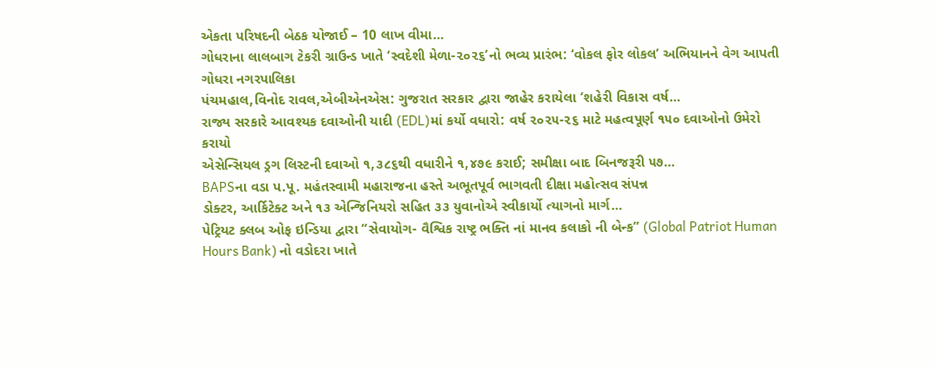એકતા પરિષદની બેઠક યોજાઈ – 10 લાખ વીમા…
ગોધરાના લાલબાગ ટેકરી ગ્રાઉન્ડ ખાતે ‘સ્વદેશી મેળા-૨૦૨૬’નો ભવ્ય પ્રારંભ: ‘વોકલ ફોર લોકલ’ અભિયાનને વેગ આપતી ગોધરા નગરપાલિકા
પંચમહાલ,વિનોદ રાવલ,એબીએનએસ: ગુજરાત સરકાર દ્વારા જાહેર કરાયેલા ‘શહેરી વિકાસ વર્ષ…
રાજ્ય સરકારે આવશ્યક દવાઓની યાદી (EDL)માં કર્યો વધારો: વર્ષ ૨૦૨૫-૨૬ માટે મહત્વપૂર્ણ ૧૫૦ દવાઓનો ઉમેરો કરાયો
એસેન્સિયલ ડ્રગ લિસ્ટની દવાઓ ૧,૩૮૬થી વધારીને ૧,૪૭૯ કરાઈ; સમીક્ષા બાદ બિનજરૂરી ૫૭…
BAPSના વડા પ.પૂ. મહંતસ્વામી મહારાજના હસ્તે અભૂતપૂર્વ ભાગવતી દીક્ષા મહોત્સવ સંપન્ન
ડોક્ટર, આર્કિટેક્ટ અને ૧૩ એન્જિનિયરો સહિત ૩૩ યુવાનોએ સ્વીકાર્યો ત્યાગનો માર્ગ…
પેટ્રિયટ ક્લબ ઓફ ઇન્ડિયા દ્વારા “સેવાયોગ- વૈશ્વિક રાષ્ટ્ર ભક્તિ નાં માનવ કલાકો ની બેન્ક” (Global Patriot Human Hours Bank) નો વડોદરા ખાતે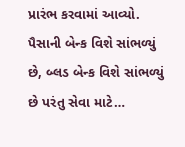પ્રારંભ કરવામાં આવ્યો.
પૈસાની બેન્ક વિશે સાંભળ્યું છે, બ્લડ બેન્ક વિશે સાંભળ્યું છે પરંતુ સેવા માટે…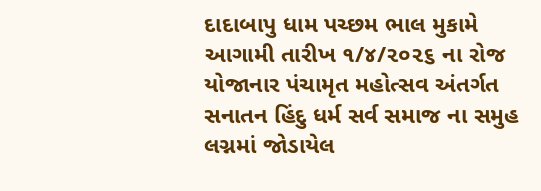દાદાબાપુ ધામ પચ્છમ ભાલ મુકામે આગામી તારીખ ૧/૪/૨૦૨૬ ના રોજ યોજાનાર પંચામૃત મહોત્સવ અંતર્ગત સનાતન હિંદુ ધર્મ સર્વ સમાજ ના સમુહ લગ્નમાં જોડાયેલ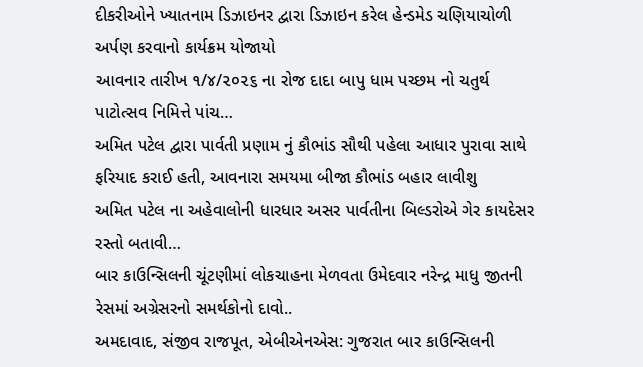દીકરીઓને ખ્યાતનામ ડિઝાઇનર દ્વારા ડિઝાઇન કરેલ હેન્ડમેડ ચણિયાચોળી અર્પણ કરવાનો કાર્યક્રમ યોજાયો
આવનાર તારીખ ૧/૪/૨૦૨૬ ના રોજ દાદા બાપુ ધામ પચ્છમ નો ચતુર્થ પાટોત્સવ નિમિત્તે પાંચ…
અમિત પટેલ દ્વારા પાર્વતી પ્રણામ નું કૌભાંડ સૌથી પહેલા આધાર પુરાવા સાથે ફરિયાદ કરાઈ હતી, આવનારા સમયમા બીજા કૌભાંડ બહાર લાવીશુ
અમિત પટેલ ના અહેવાલોની ધારધાર અસર પાર્વતીના બિલ્ડરોએ ગેર કાયદેસર રસ્તો બતાવી…
બાર કાઉન્સિલની ચૂંટણીમાં લોકચાહના મેળવતા ઉમેદવાર નરેન્દ્ર માધુ જીતની રેસમાં અગ્રેસરનો સમર્થકોનો દાવો..
અમદાવાદ, સંજીવ રાજપૂત, એબીએનએસ: ગુજરાત બાર કાઉન્સિલની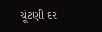ચૂંટણી દર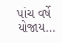પાંચ વર્ષે યોજાય…